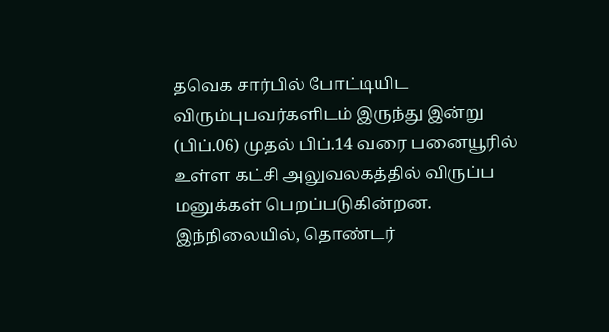தவெக சார்பில் போட்டியிட விரும்புபவர்களிடம் இருந்து இன்று (பிப்.06) முதல் பிப்.14 வரை பனையூரில் உள்ள கட்சி அலுவலகத்தில் விருப்ப மனுக்கள் பெறப்படுகின்றன. இந்நிலையில், தொண்டர்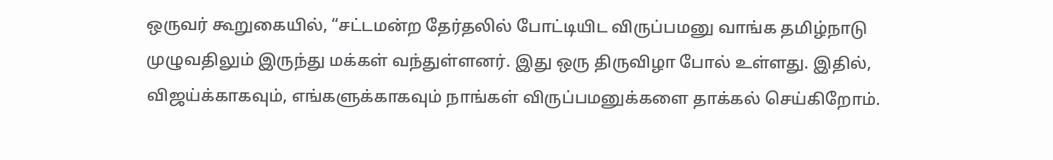ஒருவர் கூறுகையில், “சட்டமன்ற தேர்தலில் போட்டியிட விருப்பமனு வாங்க தமிழ்நாடு முழுவதிலும் இருந்து மக்கள் வந்துள்ளனர். இது ஒரு திருவிழா போல் உள்ளது. இதில், விஜய்க்காகவும், எங்களுக்காகவும் நாங்கள் விருப்பமனுக்களை தாக்கல் செய்கிறோம்.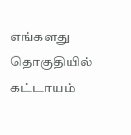எங்களது தொகுதியில் கட்டாயம்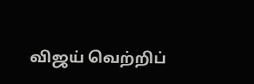விஜய் வெற்றிப்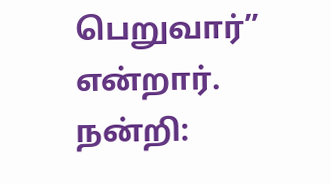பெறுவார்” என்றார்.
நன்றி: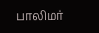பாலிமர்